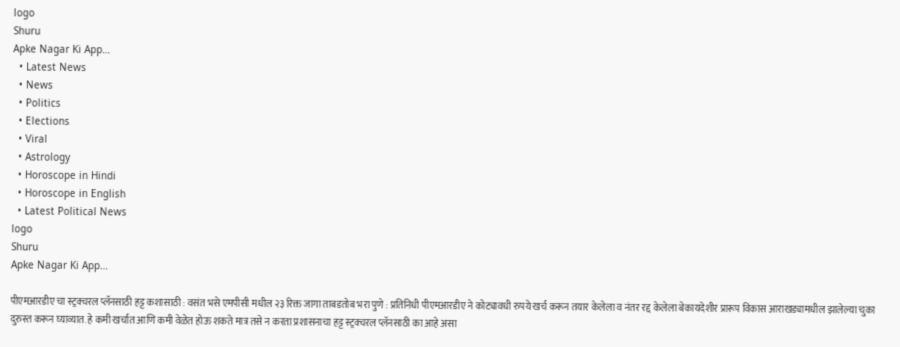logo
Shuru
Apke Nagar Ki App…
  • Latest News
  • News
  • Politics
  • Elections
  • Viral
  • Astrology
  • Horoscope in Hindi
  • Horoscope in English
  • Latest Political News
logo
Shuru
Apke Nagar Ki App…

पीएमआरडीए चा स्ट्रक्चरल प्लॅनसाठी हट्ट कशासाठी : वसंत भसे एमपीसी मधील २३ रिक्त जागा ताबडतोब भरा पुणे : प्रतिनिधी पीएमआरडीए ने कोट्यावधी रुपये खर्च करून तयार केलेला व नंतर रद्द केलेला बेकायदेशीर प्रारूप विकास आराखड्यामधील झालेल्या चुका दुरुस्त करून घ्याव्यात. हे कमी खर्चात आणि कमी वेळेत होऊ शकते मात्र तसे न करता प्रशासनाचा हट्ट स्ट्रक्चरल प्लॅनसाठी का आहे असा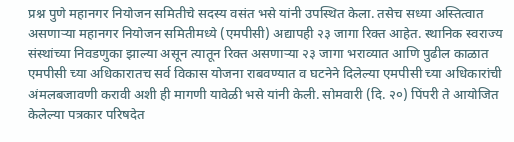प्रश्न पुणे महानगर नियोजन समितीचे सदस्य वसंत भसे यांनी उपस्थित केला. तसेच सध्या अस्तित्वात असणाऱ्या महानगर नियोजन समितीमध्ये (एमपीसी) अद्यापही २३ जागा रिक्त आहेत. स्थानिक स्वराज्य संस्थांच्या निवडणुका झाल्या असून त्यातून रिक्त असणाऱ्या २३ जागा भराव्यात आणि पुढील काळात एमपीसी च्या अधिकारातच सर्व विकास योजना राबवण्यात व घटनेने दिलेल्या एमपीसी च्या अधिकारांची अंमलबजावणी करावी अशी ही मागणी यावेळी भसे यांनी केली. सोमवारी (दि. २०) पिंपरी ते आयोजित केलेल्या पत्रकार परिषदेत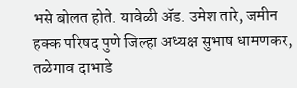भसे बोलत होते. यावेळी ॲड. उमेश तारे, जमीन हक्क परिषद पुणे जिल्हा अध्यक्ष सुभाष धामणकर, तळेगाव दाभाडे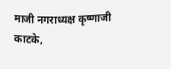माजी नगराध्यक्ष कृष्णाजी काटके,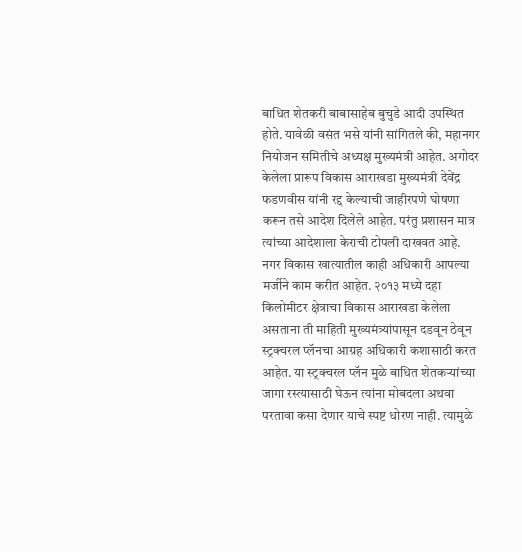बाधित शेतकरी बाबासाहेब बुचुडे आदी उपस्थित होते. यावेळी वसंत भसे यांनी सांगितले की, महानगर नियोजन समितीचे अध्यक्ष मुख्यमंत्री आहेत. अगोदर केलेला प्रारूप विकास आराखडा मुख्यमंत्री देवेंद्र फडणवीस यांनी रद्द केल्याची जाहीरपणे घोषणा करून तसे आदेश दिलेले आहेत. परंतु प्रशासन मात्र त्यांच्या आदेशाला केराची टोपली दाखवत आहे. नगर विकास खात्यातील काही अधिकारी आपल्या मर्जीने काम करीत आहेत. २०१३ मध्ये दहा किलोमीटर क्षेत्राचा विकास आराखडा केलेला असताना ती माहिती मुख्यमंत्र्यांपासून दडवून ठेवून स्ट्रक्चरल प्लॅनचा आग्रह अधिकारी कशासाठी करत आहेत. या स्ट्रक्चरल प्लॅन मुळे बाधित शेतकऱ्यांच्या जागा रस्त्यासाठी घेऊन त्यांना मोबदला अथवा परतावा कसा देणार याचे स्पष्ट धोरण नाही. त्यामुळे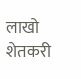लाखो शेतकरी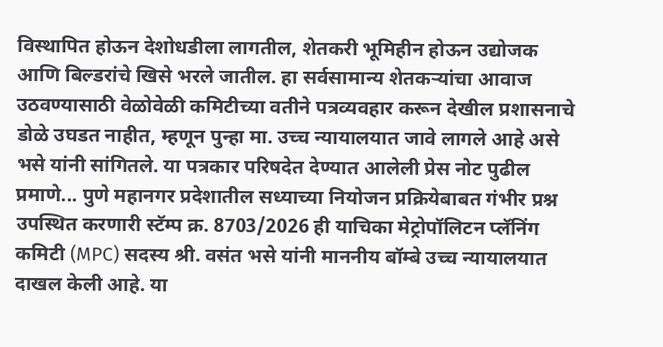विस्थापित होऊन देशोधडीला लागतील, शेतकरी भूमिहीन होऊन उद्योजक आणि बिल्डरांचे खिसे भरले जातील. हा सर्वसामान्य शेतकऱ्यांचा आवाज उठवण्यासाठी वेळोवेळी कमिटीच्या वतीने पत्रव्यवहार करून देखील प्रशासनाचे डोळे उघडत नाहीत, म्हणून पुन्हा मा. उच्च न्यायालयात जावे लागले आहे असे भसे यांनी सांगितले. या पत्रकार परिषदेत देण्यात आलेली प्रेस नोट पुढील प्रमाणे... पुणे महानगर प्रदेशातील सध्याच्या नियोजन प्रक्रियेबाबत गंभीर प्रश्न उपस्थित करणारी स्टॅम्प क्र. 8703/2026 ही याचिका मेट्रोपॉलिटन प्लॅनिंग कमिटी (MPC) सदस्य श्री. वसंत भसे यांनी माननीय बॉम्बे उच्च न्यायालयात दाखल केली आहे. या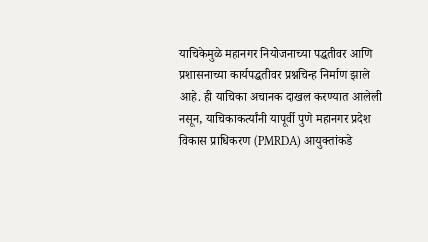याचिकेमुळे महानगर नियोजनाच्या पद्धतीवर आणि प्रशासनाच्या कार्यपद्धतीवर प्रश्नचिन्ह निर्माण झाले आहे. ही याचिका अचानक दाखल करण्यात आलेली नसून, याचिकाकर्त्यांनी यापूर्वी पुणे महानगर प्रदेश विकास प्राधिकरण (PMRDA) आयुक्तांकडे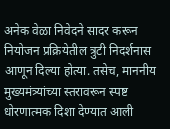अनेक वेळा निवेदने सादर करून नियोजन प्रक्रियेतील त्रुटी निदर्शनास आणून दिल्या होत्या. तसेच, माननीय मुख्यमंत्र्यांच्या स्तरावरून स्पष्ट धोरणात्मक दिशा देण्यात आली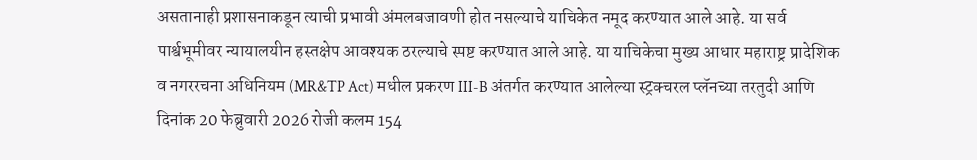असतानाही प्रशासनाकडून त्याची प्रभावी अंमलबजावणी होत नसल्याचे याचिकेत नमूद करण्यात आले आहे. या सर्व पार्श्वभूमीवर न्यायालयीन हस्तक्षेप आवश्यक ठरल्याचे स्पष्ट करण्यात आले आहे. या याचिकेचा मुख्य आधार महाराष्ट्र प्रादेशिक व नगररचना अधिनियम (MR&TP Act) मधील प्रकरण III-B अंतर्गत करण्यात आलेल्या स्ट्रक्चरल प्लॅनच्या तरतुदी आणि दिनांक 20 फेब्रुवारी 2026 रोजी कलम 154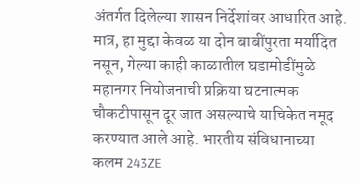अंतर्गत दिलेल्या शासन निर्देशांवर आधारित आहे. मात्र, हा मुद्दा केवळ या दोन बाबींपुरता मर्यादित नसून, गेल्या काही काळातील घडामोडींमुळे महानगर नियोजनाची प्रक्रिया घटनात्मक चौकटीपासून दूर जात असल्याचे याचिकेत नमूद करण्यात आले आहे. भारतीय संविधानाच्या कलम 243ZE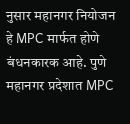नुसार महानगर नियोजन हे MPC मार्फत होणे बंधनकारक आहे. पुणे महानगर प्रदेशात MPC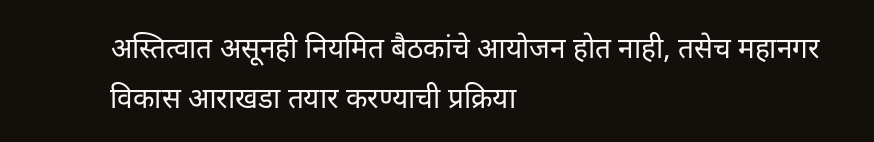अस्तित्वात असूनही नियमित बैठकांचे आयोजन होत नाही, तसेच महानगर विकास आराखडा तयार करण्याची प्रक्रिया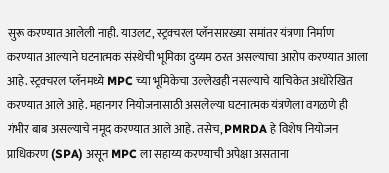सुरू करण्यात आलेली नाही. याउलट, स्ट्रक्चरल प्लॅनसारख्या समांतर यंत्रणा निर्माण करण्यात आल्याने घटनात्मक संस्थेची भूमिका दुय्यम ठरत असल्याचा आरोप करण्यात आला आहे. स्ट्रक्चरल प्लॅनमध्ये MPC च्या भूमिकेचा उल्लेखही नसल्याचे याचिकेत अधोरेखित करण्यात आले आहे. महानगर नियोजनासाठी असलेल्या घटनात्मक यंत्रणेला वगळणे ही गंभीर बाब असल्याचे नमूद करण्यात आले आहे. तसेच, PMRDA हे विशेष नियोजन प्राधिकरण (SPA) असून MPC ला सहाय्य करण्याची अपेक्षा असताना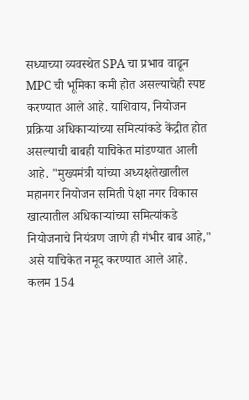सध्याच्या व्यवस्थेत SPA चा प्रभाव वाढून MPC ची भूमिका कमी होत असल्याचेही स्पष्ट करण्यात आले आहे. याशिवाय, नियोजन प्रक्रिया अधिकाऱ्यांच्या समित्यांकडे केंद्रीत होत असल्याची बाबही याचिकेत मांडण्यात आली आहे. "मुख्यमंत्री यांच्या अध्यक्षतेखालील महानगर नियोजन समिती पेक्षा नगर विकास खात्यातील अधिकाऱ्यांच्या समित्यांकडे नियोजनाचे नियंत्रण जाणे ही गंभीर बाब आहे," असे याचिकेत नमूद करण्यात आले आहे. कलम 154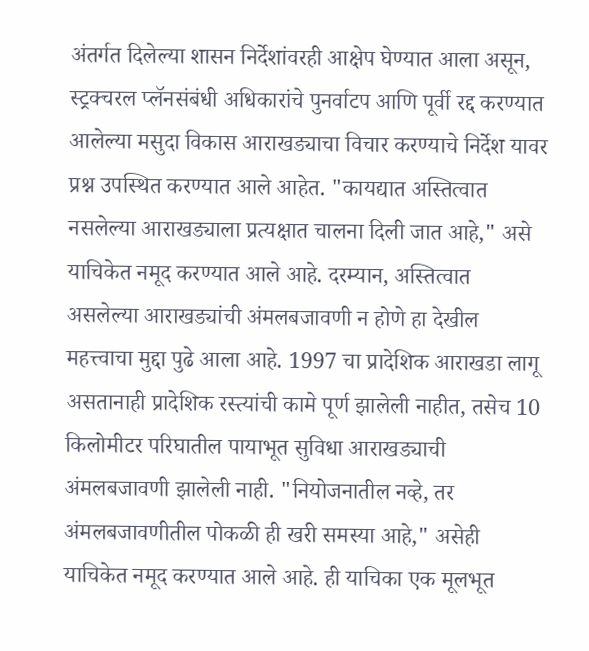अंतर्गत दिलेल्या शासन निर्देशांवरही आक्षेप घेण्यात आला असून, स्ट्रक्चरल प्लॅनसंबंधी अधिकारांचे पुनर्वाटप आणि पूर्वी रद्द करण्यात आलेल्या मसुदा विकास आराखड्याचा विचार करण्याचे निर्देश यावर प्रश्न उपस्थित करण्यात आले आहेत. "कायद्यात अस्तित्वात नसलेल्या आराखड्याला प्रत्यक्षात चालना दिली जात आहे," असे याचिकेत नमूद करण्यात आले आहे. दरम्यान, अस्तित्वात असलेल्या आराखड्यांची अंमलबजावणी न होणे हा देखील महत्त्वाचा मुद्दा पुढे आला आहे. 1997 चा प्रादेशिक आराखडा लागू असतानाही प्रादेशिक रस्त्यांची कामे पूर्ण झालेली नाहीत, तसेच 10 किलोमीटर परिघातील पायाभूत सुविधा आराखड्याची अंमलबजावणी झालेली नाही. "नियोजनातील नव्हे, तर अंमलबजावणीतील पोकळी ही खरी समस्या आहे," असेही याचिकेत नमूद करण्यात आले आहे. ही याचिका एक मूलभूत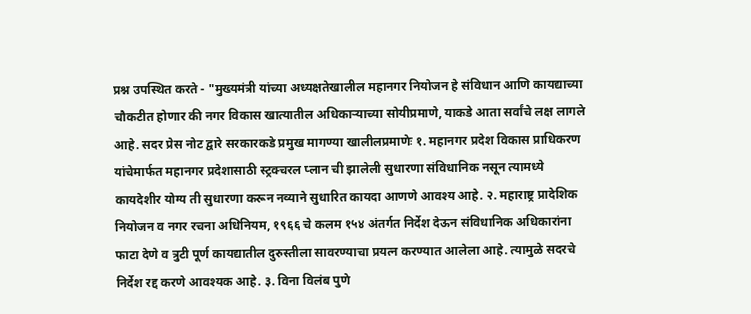प्रश्न उपस्थित करते - "मुख्यमंत्री यांच्या अध्यक्षतेखालील महानगर नियोजन हे संविधान आणि कायद्याच्या चौकटीत होणार की नगर विकास खात्यातील अधिकाऱ्याच्या सोयीप्रमाणे, याकडे आता सर्वांचे लक्ष लागले आहे. सदर प्रेस नोट द्वारे सरकारकडे प्रमुख मागण्या खालीलप्रमाणेः १. महानगर प्रदेश विकास प्राधिकरण यांचेमार्फत महानगर प्रदेशासाठी स्ट्रक्चरल प्लान ची झालेली सुधारणा संविधानिक नसून त्यामध्ये कायदेशीर योग्य ती सुधारणा करून नव्याने सुधारित कायदा आणणे आवश्य आहे. २. महाराष्ट्र प्रादेशिक नियोजन व नगर रचना अधिनियम, १९६६ चे कलम १५४ अंतर्गत निर्देश देऊन संविधानिक अधिकारांना फाटा देणे व त्रुटी पूर्ण कायद्यातील दुरुस्तीला सावरण्याचा प्रयत्न करण्यात आलेला आहे. त्यामुळे सदरचे निर्देश रद्द करणे आवश्यक आहे. ३. विना विलंब पुणे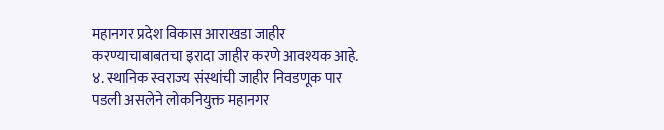महानगर प्रदेश विकास आराखडा जाहीर करण्याचाबाबतचा इरादा जाहीर करणे आवश्यक आहे. ४. स्थानिक स्वराज्य संस्थांची जाहीर निवडणूक पार पडली असलेने लोकनियुक्त महानगर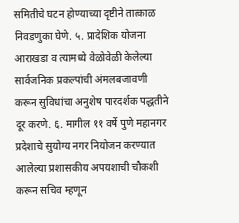समितीचे घटन होण्याच्या दृष्टीने तात्काळ निवडणुका घेणे. ५. प्रादेशिक योजना आराखडा व त्यामध्ये वेळोवेळी केलेल्या सार्वजनिक प्रकल्पांची अंमलबजावणी करून सुविधांचा अनुशेष पारदर्शक पद्धतीने दूर करणे. ६. मागील ११ वर्षे पुणे महानगर प्रदेशाचे सुयोग्य नगर नियोजन करण्यात आलेल्या प्रशासकीय अपयशाची चौकशी करून सचिव म्हणून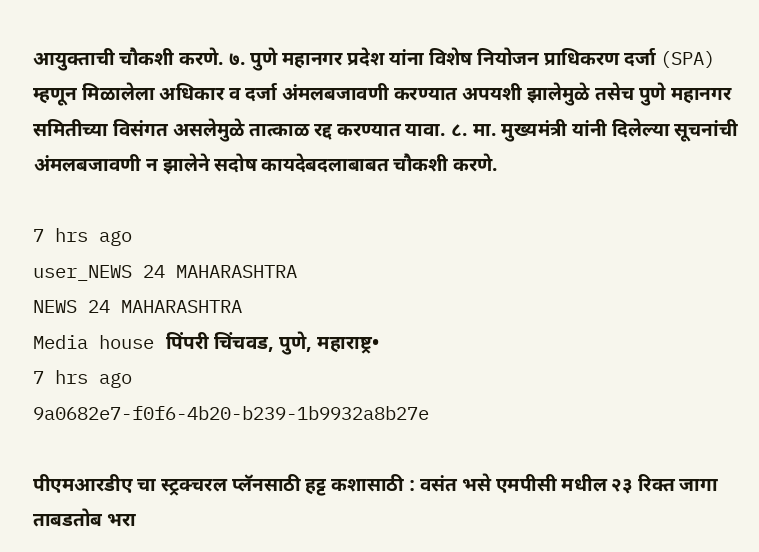आयुक्ताची चौकशी करणे. ७. पुणे महानगर प्रदेश यांना विशेष नियोजन प्राधिकरण दर्जा (SPA) म्हणून मिळालेला अधिकार व दर्जा अंमलबजावणी करण्यात अपयशी झालेमुळे तसेच पुणे महानगर समितीच्या विसंगत असलेमुळे तात्काळ रद्द करण्यात यावा. ८. मा. मुख्यमंत्री यांनी दिलेल्या सूचनांची अंमलबजावणी न झालेने सदोष कायदेबदलाबाबत चौकशी करणे.

7 hrs ago
user_NEWS 24 MAHARASHTRA
NEWS 24 MAHARASHTRA
Media house पिंपरी चिंचवड, पुणे, महाराष्ट्र•
7 hrs ago
9a0682e7-f0f6-4b20-b239-1b9932a8b27e

पीएमआरडीए चा स्ट्रक्चरल प्लॅनसाठी हट्ट कशासाठी : वसंत भसे एमपीसी मधील २३ रिक्त जागा ताबडतोब भरा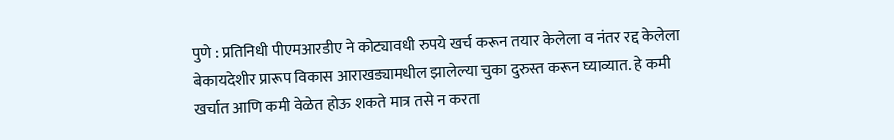पुणे : प्रतिनिधी पीएमआरडीए ने कोट्यावधी रुपये खर्च करून तयार केलेला व नंतर रद्द केलेला बेकायदेशीर प्रारूप विकास आराखड्यामधील झालेल्या चुका दुरुस्त करून घ्याव्यात. हे कमी खर्चात आणि कमी वेळेत होऊ शकते मात्र तसे न करता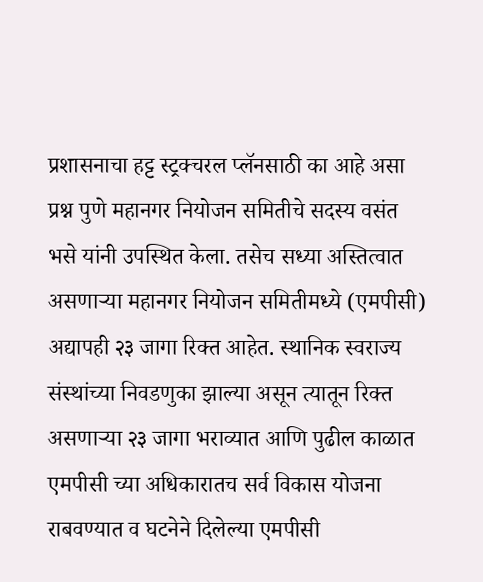प्रशासनाचा हट्ट स्ट्रक्चरल प्लॅनसाठी का आहे असा प्रश्न पुणे महानगर नियोजन समितीचे सदस्य वसंत भसे यांनी उपस्थित केला. तसेच सध्या अस्तित्वात असणाऱ्या महानगर नियोजन समितीमध्ये (एमपीसी) अद्यापही २३ जागा रिक्त आहेत. स्थानिक स्वराज्य संस्थांच्या निवडणुका झाल्या असून त्यातून रिक्त असणाऱ्या २३ जागा भराव्यात आणि पुढील काळात एमपीसी च्या अधिकारातच सर्व विकास योजना राबवण्यात व घटनेने दिलेल्या एमपीसी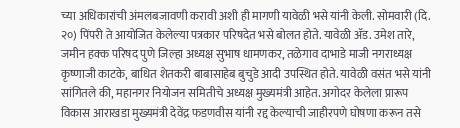च्या अधिकारांची अंमलबजावणी करावी अशी ही मागणी यावेळी भसे यांनी केली. सोमवारी (दि. २०) पिंपरी ते आयोजित केलेल्या पत्रकार परिषदेत भसे बोलत होते. यावेळी ॲड. उमेश तारे, जमीन हक्क परिषद पुणे जिल्हा अध्यक्ष सुभाष धामणकर, तळेगाव दाभाडे माजी नगराध्यक्ष कृष्णाजी काटके, बाधित शेतकरी बाबासाहेब बुचुडे आदी उपस्थित होते. यावेळी वसंत भसे यांनी सांगितले की, महानगर नियोजन समितीचे अध्यक्ष मुख्यमंत्री आहेत. अगोदर केलेला प्रारूप विकास आराखडा मुख्यमंत्री देवेंद्र फडणवीस यांनी रद्द केल्याची जाहीरपणे घोषणा करून तसे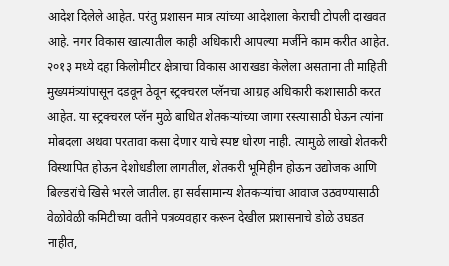आदेश दिलेले आहेत. परंतु प्रशासन मात्र त्यांच्या आदेशाला केराची टोपली दाखवत आहे. नगर विकास खात्यातील काही अधिकारी आपल्या मर्जीने काम करीत आहेत. २०१३ मध्ये दहा किलोमीटर क्षेत्राचा विकास आराखडा केलेला असताना ती माहिती मुख्यमंत्र्यांपासून दडवून ठेवून स्ट्रक्चरल प्लॅनचा आग्रह अधिकारी कशासाठी करत आहेत. या स्ट्रक्चरल प्लॅन मुळे बाधित शेतकऱ्यांच्या जागा रस्त्यासाठी घेऊन त्यांना मोबदला अथवा परतावा कसा देणार याचे स्पष्ट धोरण नाही. त्यामुळे लाखो शेतकरी विस्थापित होऊन देशोधडीला लागतील, शेतकरी भूमिहीन होऊन उद्योजक आणि बिल्डरांचे खिसे भरले जातील. हा सर्वसामान्य शेतकऱ्यांचा आवाज उठवण्यासाठी वेळोवेळी कमिटीच्या वतीने पत्रव्यवहार करून देखील प्रशासनाचे डोळे उघडत नाहीत,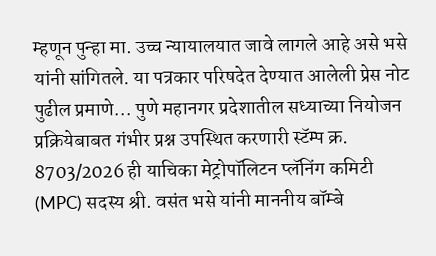म्हणून पुन्हा मा. उच्च न्यायालयात जावे लागले आहे असे भसे यांनी सांगितले. या पत्रकार परिषदेत देण्यात आलेली प्रेस नोट पुढील प्रमाणे... पुणे महानगर प्रदेशातील सध्याच्या नियोजन प्रक्रियेबाबत गंभीर प्रश्न उपस्थित करणारी स्टॅम्प क्र. 8703/2026 ही याचिका मेट्रोपॉलिटन प्लॅनिंग कमिटी (MPC) सदस्य श्री. वसंत भसे यांनी माननीय बॉम्बे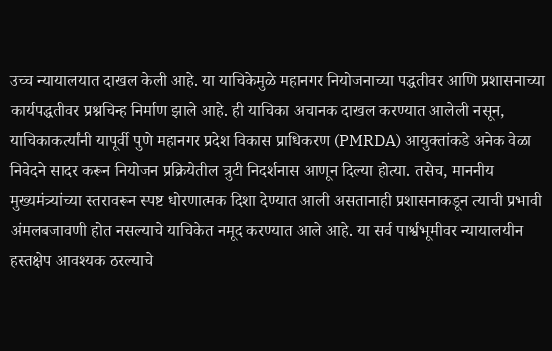उच्च न्यायालयात दाखल केली आहे. या याचिकेमुळे महानगर नियोजनाच्या पद्धतीवर आणि प्रशासनाच्या कार्यपद्धतीवर प्रश्नचिन्ह निर्माण झाले आहे. ही याचिका अचानक दाखल करण्यात आलेली नसून, याचिकाकर्त्यांनी यापूर्वी पुणे महानगर प्रदेश विकास प्राधिकरण (PMRDA) आयुक्तांकडे अनेक वेळा निवेदने सादर करून नियोजन प्रक्रियेतील त्रुटी निदर्शनास आणून दिल्या होत्या. तसेच, माननीय मुख्यमंत्र्यांच्या स्तरावरून स्पष्ट धोरणात्मक दिशा देण्यात आली असतानाही प्रशासनाकडून त्याची प्रभावी अंमलबजावणी होत नसल्याचे याचिकेत नमूद करण्यात आले आहे. या सर्व पार्श्वभूमीवर न्यायालयीन हस्तक्षेप आवश्यक ठरल्याचे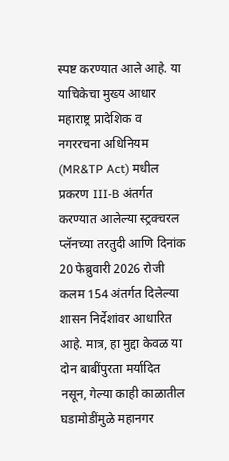स्पष्ट करण्यात आले आहे. या याचिकेचा मुख्य आधार महाराष्ट्र प्रादेशिक व नगररचना अधिनियम (MR&TP Act) मधील प्रकरण III-B अंतर्गत करण्यात आलेल्या स्ट्रक्चरल प्लॅनच्या तरतुदी आणि दिनांक 20 फेब्रुवारी 2026 रोजी कलम 154 अंतर्गत दिलेल्या शासन निर्देशांवर आधारित आहे. मात्र, हा मुद्दा केवळ या दोन बाबींपुरता मर्यादित नसून, गेल्या काही काळातील घडामोडींमुळे महानगर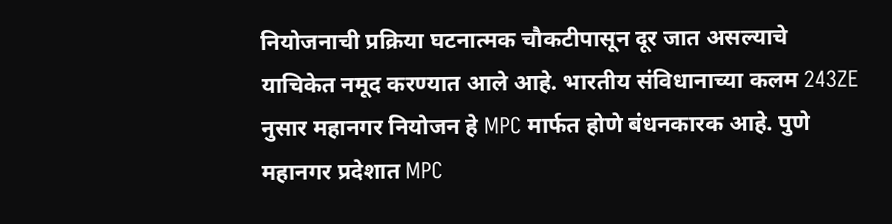नियोजनाची प्रक्रिया घटनात्मक चौकटीपासून दूर जात असल्याचे याचिकेत नमूद करण्यात आले आहे. भारतीय संविधानाच्या कलम 243ZE नुसार महानगर नियोजन हे MPC मार्फत होणे बंधनकारक आहे. पुणे महानगर प्रदेशात MPC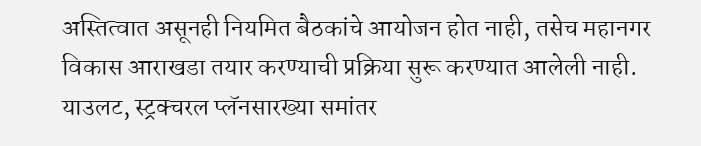अस्तित्वात असूनही नियमित बैठकांचे आयोजन होत नाही, तसेच महानगर विकास आराखडा तयार करण्याची प्रक्रिया सुरू करण्यात आलेली नाही. याउलट, स्ट्रक्चरल प्लॅनसारख्या समांतर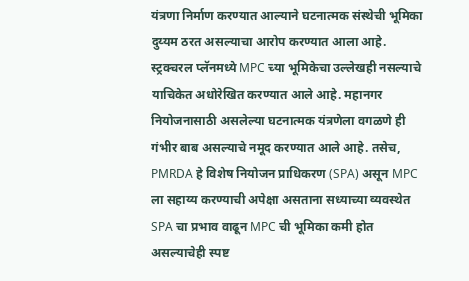यंत्रणा निर्माण करण्यात आल्याने घटनात्मक संस्थेची भूमिका दुय्यम ठरत असल्याचा आरोप करण्यात आला आहे. स्ट्रक्चरल प्लॅनमध्ये MPC च्या भूमिकेचा उल्लेखही नसल्याचे याचिकेत अधोरेखित करण्यात आले आहे. महानगर नियोजनासाठी असलेल्या घटनात्मक यंत्रणेला वगळणे ही गंभीर बाब असल्याचे नमूद करण्यात आले आहे. तसेच, PMRDA हे विशेष नियोजन प्राधिकरण (SPA) असून MPC ला सहाय्य करण्याची अपेक्षा असताना सध्याच्या व्यवस्थेत SPA चा प्रभाव वाढून MPC ची भूमिका कमी होत असल्याचेही स्पष्ट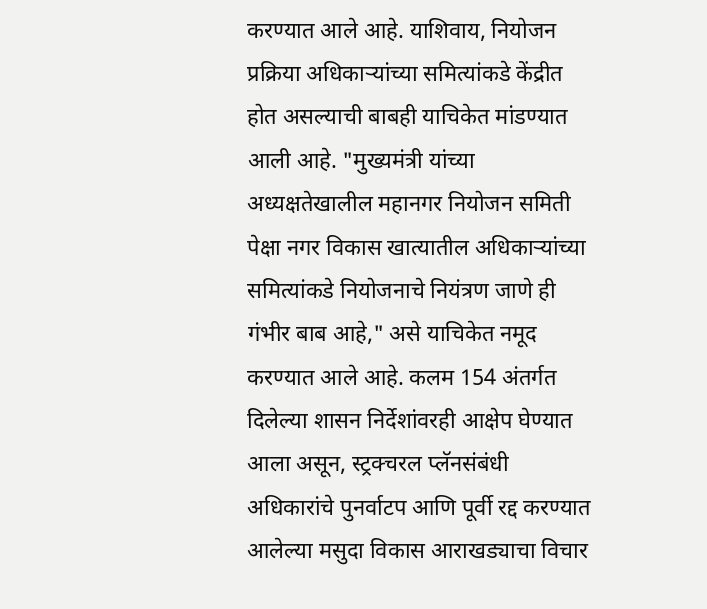करण्यात आले आहे. याशिवाय, नियोजन प्रक्रिया अधिकाऱ्यांच्या समित्यांकडे केंद्रीत होत असल्याची बाबही याचिकेत मांडण्यात आली आहे. "मुख्यमंत्री यांच्या अध्यक्षतेखालील महानगर नियोजन समिती पेक्षा नगर विकास खात्यातील अधिकाऱ्यांच्या समित्यांकडे नियोजनाचे नियंत्रण जाणे ही गंभीर बाब आहे," असे याचिकेत नमूद करण्यात आले आहे. कलम 154 अंतर्गत दिलेल्या शासन निर्देशांवरही आक्षेप घेण्यात आला असून, स्ट्रक्चरल प्लॅनसंबंधी अधिकारांचे पुनर्वाटप आणि पूर्वी रद्द करण्यात आलेल्या मसुदा विकास आराखड्याचा विचार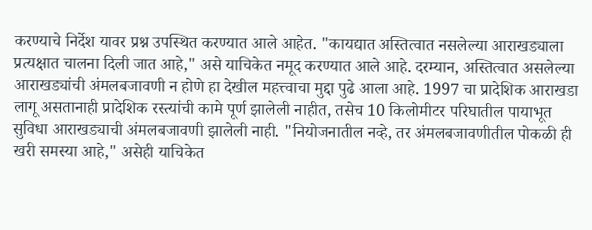करण्याचे निर्देश यावर प्रश्न उपस्थित करण्यात आले आहेत. "कायद्यात अस्तित्वात नसलेल्या आराखड्याला प्रत्यक्षात चालना दिली जात आहे," असे याचिकेत नमूद करण्यात आले आहे. दरम्यान, अस्तित्वात असलेल्या आराखड्यांची अंमलबजावणी न होणे हा देखील महत्त्वाचा मुद्दा पुढे आला आहे. 1997 चा प्रादेशिक आराखडा लागू असतानाही प्रादेशिक रस्त्यांची कामे पूर्ण झालेली नाहीत, तसेच 10 किलोमीटर परिघातील पायाभूत सुविधा आराखड्याची अंमलबजावणी झालेली नाही. "नियोजनातील नव्हे, तर अंमलबजावणीतील पोकळी ही खरी समस्या आहे," असेही याचिकेत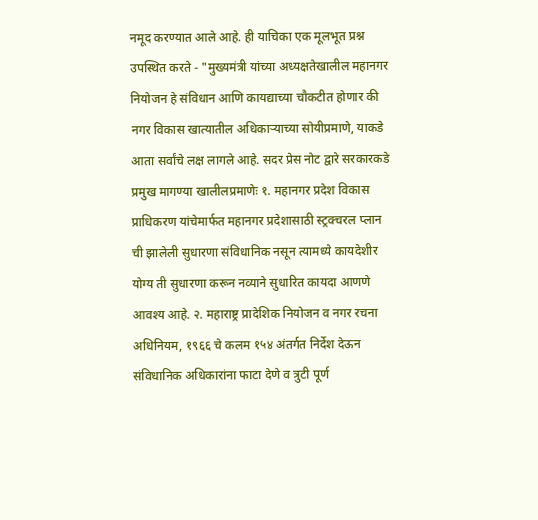नमूद करण्यात आले आहे. ही याचिका एक मूलभूत प्रश्न उपस्थित करते - "मुख्यमंत्री यांच्या अध्यक्षतेखालील महानगर नियोजन हे संविधान आणि कायद्याच्या चौकटीत होणार की नगर विकास खात्यातील अधिकाऱ्याच्या सोयीप्रमाणे, याकडे आता सर्वांचे लक्ष लागले आहे. सदर प्रेस नोट द्वारे सरकारकडे प्रमुख मागण्या खालीलप्रमाणेः १. महानगर प्रदेश विकास प्राधिकरण यांचेमार्फत महानगर प्रदेशासाठी स्ट्रक्चरल प्लान ची झालेली सुधारणा संविधानिक नसून त्यामध्ये कायदेशीर योग्य ती सुधारणा करून नव्याने सुधारित कायदा आणणे आवश्य आहे. २. महाराष्ट्र प्रादेशिक नियोजन व नगर रचना अधिनियम, १९६६ चे कलम १५४ अंतर्गत निर्देश देऊन संविधानिक अधिकारांना फाटा देणे व त्रुटी पूर्ण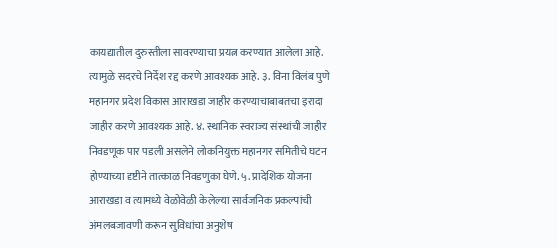कायद्यातील दुरुस्तीला सावरण्याचा प्रयत्न करण्यात आलेला आहे. त्यामुळे सदरचे निर्देश रद्द करणे आवश्यक आहे. ३. विना विलंब पुणे महानगर प्रदेश विकास आराखडा जाहीर करण्याचाबाबतचा इरादा जाहीर करणे आवश्यक आहे. ४. स्थानिक स्वराज्य संस्थांची जाहीर निवडणूक पार पडली असलेने लोकनियुक्त महानगर समितीचे घटन होण्याच्या दृष्टीने तात्काळ निवडणुका घेणे. ५. प्रादेशिक योजना आराखडा व त्यामध्ये वेळोवेळी केलेल्या सार्वजनिक प्रकल्पांची अंमलबजावणी करून सुविधांचा अनुशेष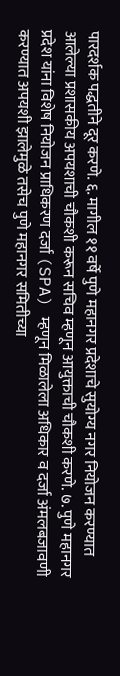पारदर्शक पद्धतीने दूर करणे. ६. मागील ११ वर्षे पुणे महानगर प्रदेशाचे सुयोग्य नगर नियोजन करण्यात आलेल्या प्रशासकीय अपयशाची चौकशी करून सचिव म्हणून आयुक्ताची चौकशी करणे. ७. पुणे महानगर प्रदेश यांना विशेष नियोजन प्राधिकरण दर्जा (SPA) म्हणून मिळालेला अधिकार व दर्जा अंमलबजावणी करण्यात अपयशी झालेमुळे तसेच पुणे महानगर समितीच्या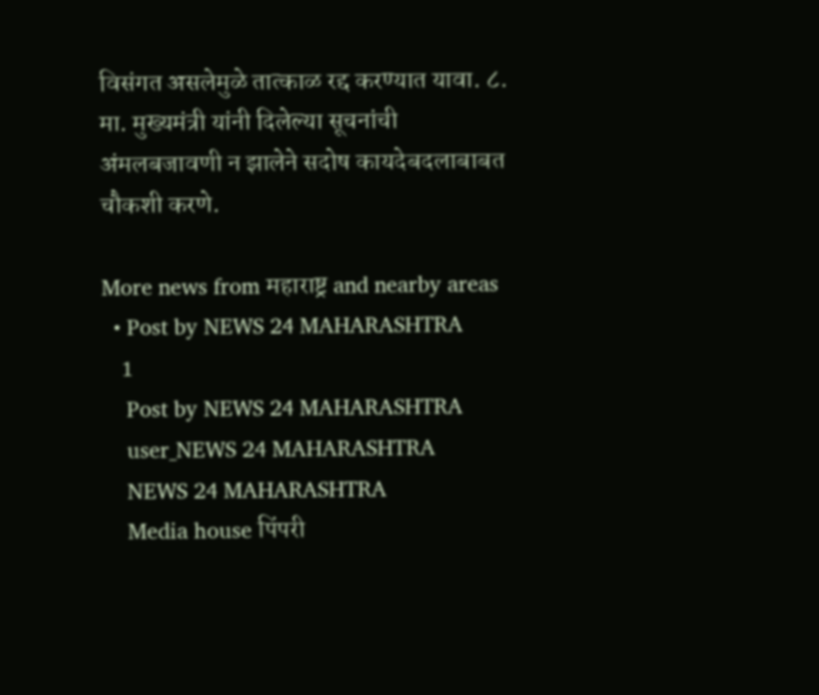विसंगत असलेमुळे तात्काळ रद्द करण्यात यावा. ८. मा. मुख्यमंत्री यांनी दिलेल्या सूचनांची अंमलबजावणी न झालेने सदोष कायदेबदलाबाबत चौकशी करणे.

More news from महाराष्ट्र and nearby areas
  • Post by NEWS 24 MAHARASHTRA
    1
    Post by NEWS 24 MAHARASHTRA
    user_NEWS 24 MAHARASHTRA
    NEWS 24 MAHARASHTRA
    Media house पिंपरी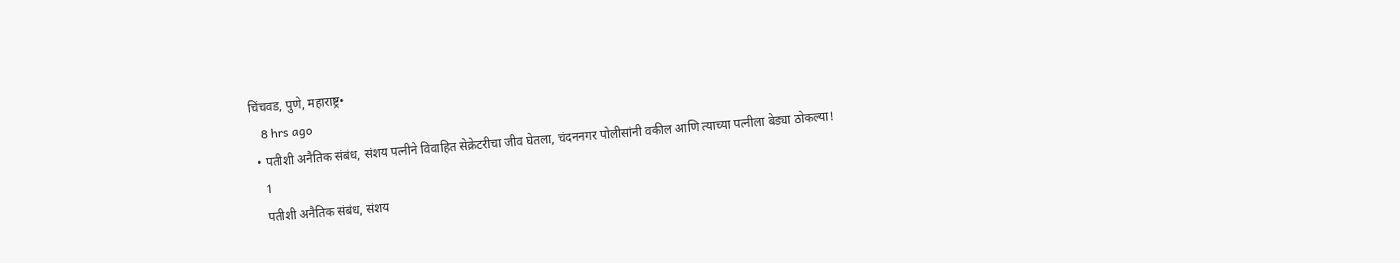चिंचवड, पुणे, महाराष्ट्र•
    8 hrs ago
  • पतीशी अनैतिक संबंध, संशय पत्नीने विवाहित सेक्रेटरीचा जीव घेतला, चंदननगर पोलीसांनी वकील आणि त्याच्या पत्नीला बेड्या ठोकल्या!
    1
    पतीशी अनैतिक संबंध, संशय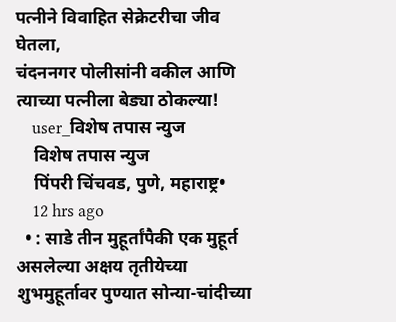पत्नीने विवाहित सेक्रेटरीचा जीव घेतला,
चंदननगर पोलीसांनी वकील आणि त्याच्या पत्नीला बेड्या ठोकल्या!
    user_विशेष तपास न्युज
    विशेष तपास न्युज
    पिंपरी चिंचवड, पुणे, महाराष्ट्र•
    12 hrs ago
  • : साडे तीन मुहूर्तांपैकी एक मुहूर्त असलेल्या अक्षय तृतीयेच्या शुभमुहूर्तावर पुण्यात सोन्या-चांदीच्या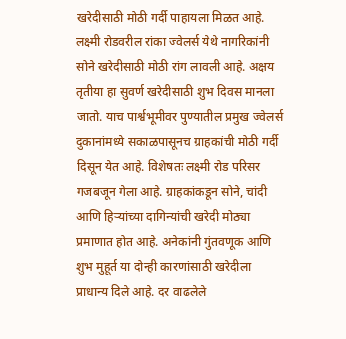खरेदीसाठी मोठी गर्दी पाहायला मिळत आहे. लक्ष्मी रोडवरील रांका ज्वेलर्स येथे नागरिकांनी सोने खरेदीसाठी मोठी रांग लावली आहे. अक्षय तृतीया हा सुवर्ण खरेदीसाठी शुभ दिवस मानला जातो. याच पार्श्वभूमीवर पुण्यातील प्रमुख ज्वेलर्स दुकानांमध्ये सकाळपासूनच ग्राहकांची मोठी गर्दी दिसून येत आहे. विशेषतः लक्ष्मी रोड परिसर गजबजून गेला आहे. ग्राहकांकडून सोने, चांदी आणि हिऱ्यांच्या दागिन्यांची खरेदी मोठ्या प्रमाणात होत आहे. अनेकांनी गुंतवणूक आणि शुभ मुहूर्त या दोन्ही कारणांसाठी खरेदीला प्राधान्य दिले आहे. दर वाढलेले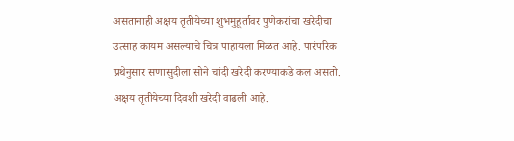असतानाही अक्षय तृतीयेच्या शुभमुहूर्तावर पुणेकरांचा खरेदीचा उत्साह कायम असल्याचे चित्र पाहायला मिळत आहे. पारंपरिक प्रथेनुसार सणासुदीला सोने चांदी खरेदी करण्याकडे कल असतो. अक्षय तृतीयेच्या दिवशी खरेदी वाढली आहे.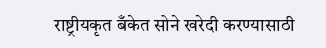राष्ट्रीयकृत बँकेत सोने खरेदी करण्यासाठी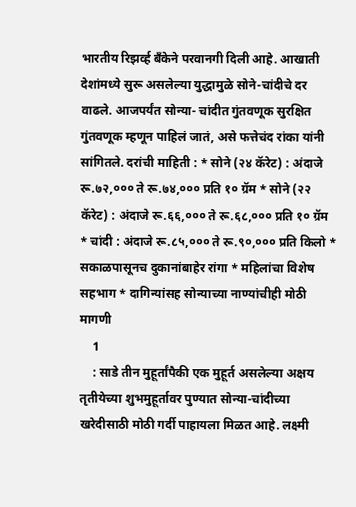भारतीय रिझर्व्ह बँकेने परवानगी दिली आहे. आखाती देशांमध्ये सुरू असलेल्या युद्धामुळे सोने-चांदीचे दर वाढले. आजपर्यंत सोन्या- चांदीत गुंतवणूक सुरक्षित गुंतवणूक म्हणून पाहिलं जातं, असे फत्तेचंद रांका यांनी सांगितले. दरांची माहिती : * सोने (२४ कॅरेट) : अंदाजे रू.७२,००० ते रू.७४,००० प्रति १० ग्रॅम * सोने (२२ कॅरेट) : अंदाजे रू.६६,००० ते रू.६८,००० प्रति १० ग्रॅम * चांदी : अंदाजे रू.८५,००० ते रू.९०,००० प्रति किलो * सकाळपासूनच दुकानांबाहेर रांगा * महिलांचा विशेष सहभाग * दागिन्यांसह सोन्याच्या नाण्यांचीही मोठी मागणी
    1
    : साडे तीन मुहूर्तांपैकी एक मुहूर्त असलेल्या अक्षय तृतीयेच्या शुभमुहूर्तावर पुण्यात सोन्या-चांदीच्या खरेदीसाठी मोठी गर्दी पाहायला मिळत आहे. लक्ष्मी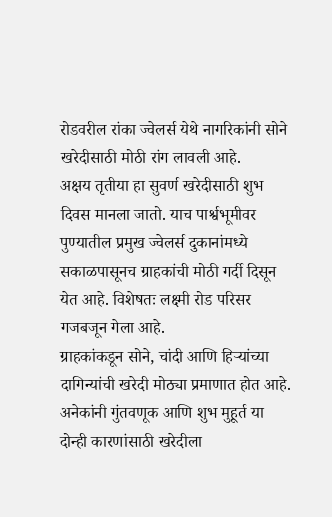रोडवरील रांका ज्वेलर्स येथे नागरिकांनी सोने खरेदीसाठी मोठी रांग लावली आहे.
अक्षय तृतीया हा सुवर्ण खरेदीसाठी शुभ दिवस मानला जातो. याच पार्श्वभूमीवर पुण्यातील प्रमुख ज्वेलर्स दुकानांमध्ये सकाळपासूनच ग्राहकांची मोठी गर्दी दिसून येत आहे. विशेषतः लक्ष्मी रोड परिसर गजबजून गेला आहे.
ग्राहकांकडून सोने, चांदी आणि हिऱ्यांच्या दागिन्यांची खरेदी मोठ्या प्रमाणात होत आहे. अनेकांनी गुंतवणूक आणि शुभ मुहूर्त या दोन्ही कारणांसाठी खरेदीला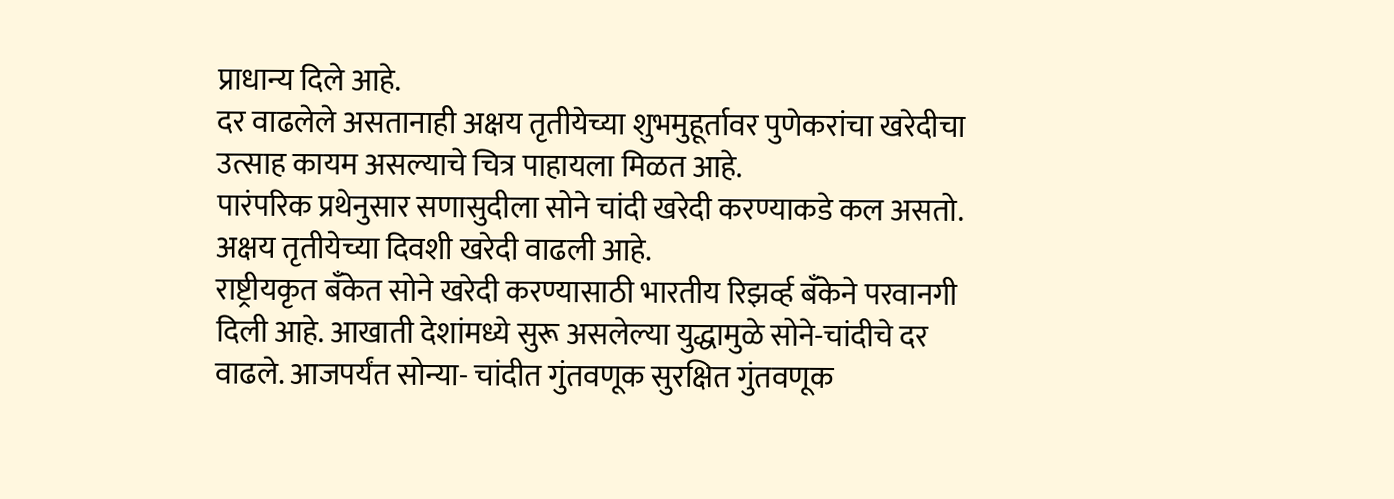प्राधान्य दिले आहे.
दर वाढलेले असतानाही अक्षय तृतीयेच्या शुभमुहूर्तावर पुणेकरांचा खरेदीचा उत्साह कायम असल्याचे चित्र पाहायला मिळत आहे.
पारंपरिक प्रथेनुसार सणासुदीला सोने चांदी खरेदी करण्याकडे कल असतो. अक्षय तृतीयेच्या दिवशी खरेदी वाढली आहे.
राष्ट्रीयकृत बँकेत सोने खरेदी करण्यासाठी भारतीय रिझर्व्ह बँकेने परवानगी दिली आहे. आखाती देशांमध्ये सुरू असलेल्या युद्धामुळे सोने-चांदीचे दर वाढले. आजपर्यंत सोन्या- चांदीत गुंतवणूक सुरक्षित गुंतवणूक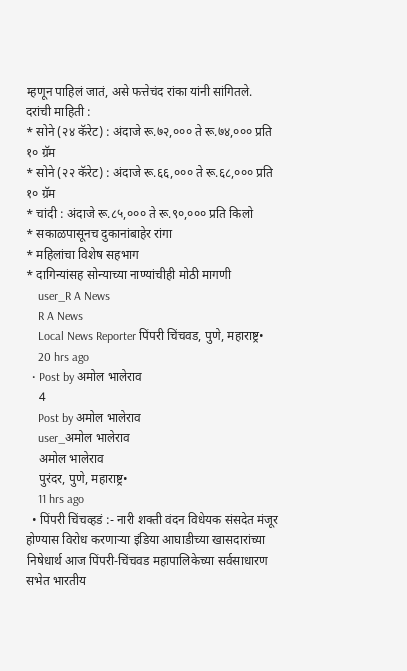म्हणून पाहिलं जातं, असे फत्तेचंद रांका यांनी सांगितले.
दरांची माहिती :
* सोने (२४ कॅरेट) : अंदाजे रू.७२,००० ते रू.७४,००० प्रति १० ग्रॅम
* सोने (२२ कॅरेट) : अंदाजे रू.६६,००० ते रू.६८,००० प्रति १० ग्रॅम
* चांदी : अंदाजे रू.८५,००० ते रू.९०,००० प्रति किलो
* सकाळपासूनच दुकानांबाहेर रांगा
* महिलांचा विशेष सहभाग
* दागिन्यांसह सोन्याच्या नाण्यांचीही मोठी मागणी
    user_R A News
    R A News
    Local News Reporter पिंपरी चिंचवड, पुणे, महाराष्ट्र•
    20 hrs ago
  • Post by अमोल भालेराव
    4
    Post by अमोल भालेराव
    user_अमोल भालेराव
    अमोल भालेराव
    पुरंदर, पुणे, महाराष्ट्र•
    11 hrs ago
  • पिंपरी चिंचव्हडं :- नारी शक्ती वंदन विधेयक संसदेत मंजूर होण्यास विरोध करणाऱ्या इंडिया आघाडीच्या खासदारांच्या निषेधार्थ आज पिंपरी-चिंचवड महापालिकेच्या सर्वसाधारण सभेत भारतीय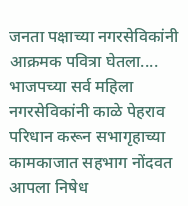जनता पक्षाच्या नगरसेविकांनी आक्रमक पवित्रा घेतला.... भाजपच्या सर्व महिला नगरसेविकांनी काळे पेहराव परिधान करून सभागृहाच्या कामकाजात सहभाग नोंदवत आपला निषेध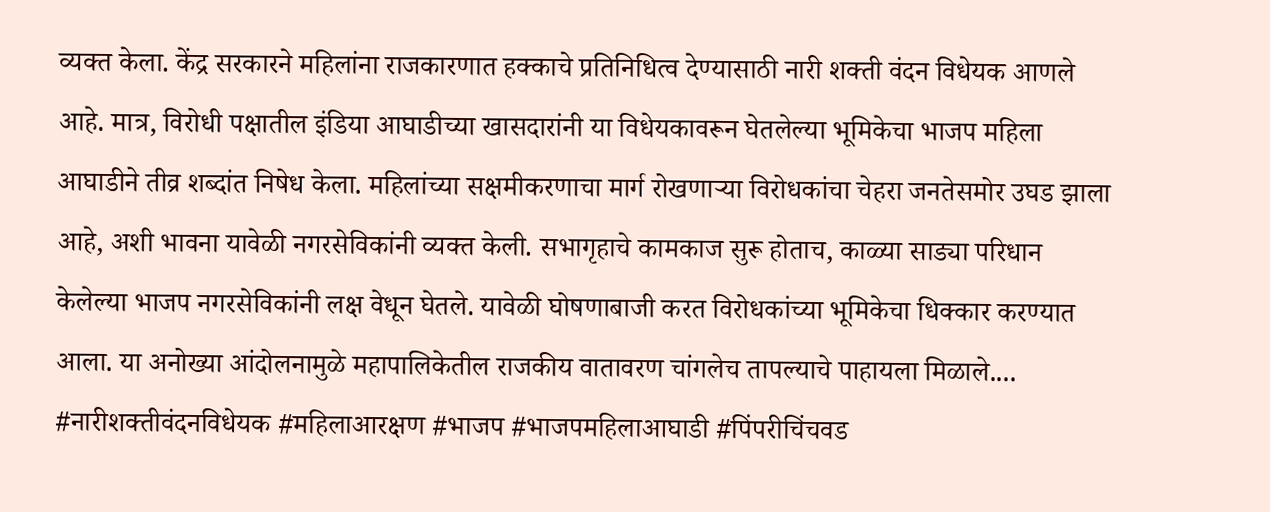व्यक्त केला. केंद्र सरकारने महिलांना राजकारणात हक्काचे प्रतिनिधित्व देण्यासाठी नारी शक्ती वंदन विधेयक आणले आहे. मात्र, विरोधी पक्षातील इंडिया आघाडीच्या खासदारांनी या विधेयकावरून घेतलेल्या भूमिकेचा भाजप महिला आघाडीने तीव्र शब्दांत निषेध केला. महिलांच्या सक्षमीकरणाचा मार्ग रोखणाऱ्या विरोधकांचा चेहरा जनतेसमोर उघड झाला आहे, अशी भावना यावेळी नगरसेविकांनी व्यक्त केली. सभागृहाचे कामकाज सुरू होताच, काळ्या साड्या परिधान केलेल्या भाजप नगरसेविकांनी लक्ष वेधून घेतले. यावेळी घोषणाबाजी करत विरोधकांच्या भूमिकेचा धिक्कार करण्यात आला. या अनोख्या आंदोलनामुळे महापालिकेतील राजकीय वातावरण चांगलेच तापल्याचे पाहायला मिळाले.... #नारीशक्तीवंदनविधेयक #महिलाआरक्षण #भाजप #भाजपमहिलाआघाडी #पिंपरीचिंचवड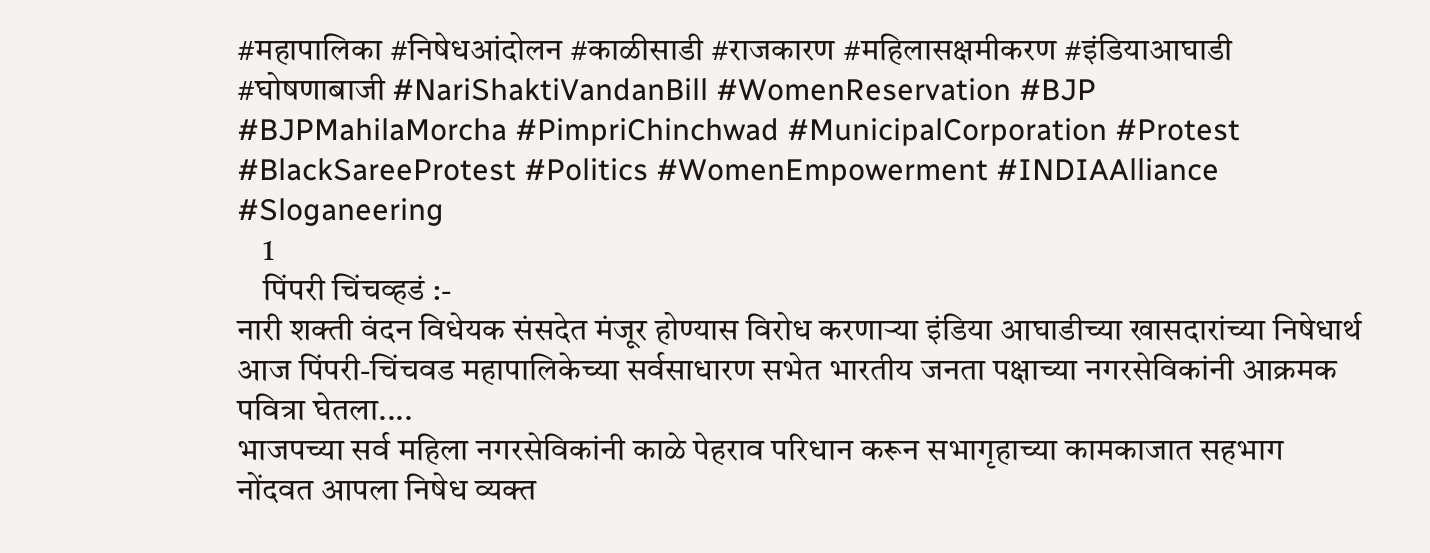#महापालिका #निषेधआंदोलन #काळीसाडी #राजकारण #महिलासक्षमीकरण #इंडियाआघाडी #घोषणाबाजी #NariShaktiVandanBill #WomenReservation #BJP #BJPMahilaMorcha #PimpriChinchwad #MunicipalCorporation #Protest #BlackSareeProtest #Politics #WomenEmpowerment #INDIAAlliance #Sloganeering
    1
    पिंपरी चिंचव्हडं :-
नारी शक्ती वंदन विधेयक संसदेत मंजूर होण्यास विरोध करणाऱ्या इंडिया आघाडीच्या खासदारांच्या निषेधार्थ आज पिंपरी-चिंचवड महापालिकेच्या सर्वसाधारण सभेत भारतीय जनता पक्षाच्या नगरसेविकांनी आक्रमक पवित्रा घेतला....
भाजपच्या सर्व महिला नगरसेविकांनी काळे पेहराव परिधान करून सभागृहाच्या कामकाजात सहभाग नोंदवत आपला निषेध व्यक्त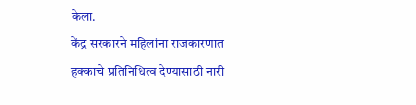केला.
केंद्र सरकारने महिलांना राजकारणात हक्काचे प्रतिनिधित्व देण्यासाठी नारी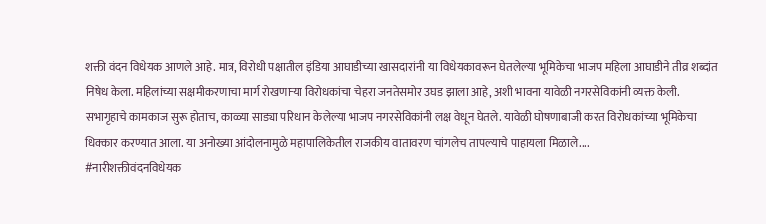शक्ती वंदन विधेयक आणले आहे. मात्र, विरोधी पक्षातील इंडिया आघाडीच्या खासदारांनी या विधेयकावरून घेतलेल्या भूमिकेचा भाजप महिला आघाडीने तीव्र शब्दांत निषेध केला. महिलांच्या सक्षमीकरणाचा मार्ग रोखणाऱ्या विरोधकांचा चेहरा जनतेसमोर उघड झाला आहे, अशी भावना यावेळी नगरसेविकांनी व्यक्त केली. सभागृहाचे कामकाज सुरू होताच, काळ्या साड्या परिधान केलेल्या भाजप नगरसेविकांनी लक्ष वेधून घेतले. यावेळी घोषणाबाजी करत विरोधकांच्या भूमिकेचा धिक्कार करण्यात आला. या अनोख्या आंदोलनामुळे महापालिकेतील राजकीय वातावरण चांगलेच तापल्याचे पाहायला मिळाले....
#नारीशक्तीवंदनविधेयक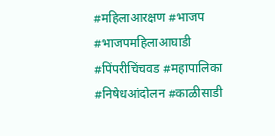#महिलाआरक्षण #भाजप #भाजपमहिलाआघाडी #पिंपरीचिंचवड #महापालिका #निषेधआंदोलन #काळीसाडी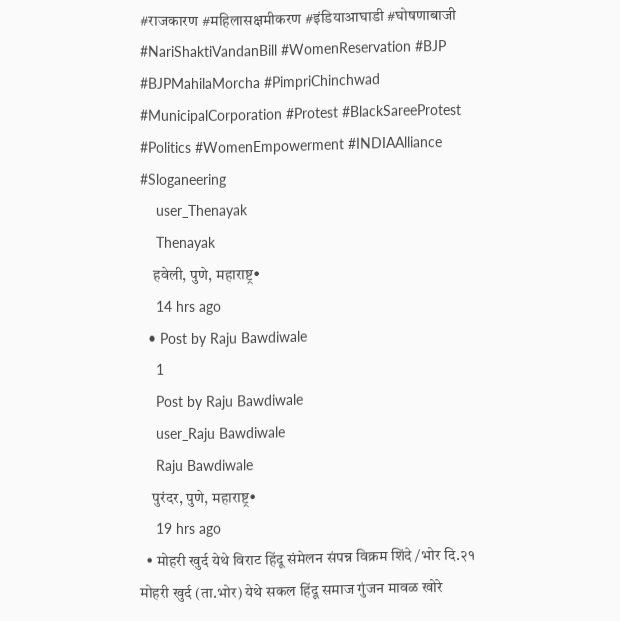#राजकारण #महिलासक्षमीकरण #इंडियाआघाडी #घोषणाबाजी
#NariShaktiVandanBill #WomenReservation #BJP #BJPMahilaMorcha #PimpriChinchwad #MunicipalCorporation #Protest #BlackSareeProtest #Politics #WomenEmpowerment #INDIAAlliance #Sloganeering
    user_Thenayak
    Thenayak
    हवेली, पुणे, महाराष्ट्र•
    14 hrs ago
  • Post by Raju Bawdiwale
    1
    Post by Raju Bawdiwale
    user_Raju Bawdiwale
    Raju Bawdiwale
    पुरंदर, पुणे, महाराष्ट्र•
    19 hrs ago
  • मोहरी खुर्द येथे विराट हिंदू संमेलन संपन्न विक्रम शिंदे /भोर दि.२१ मोहरी खुर्द (ता.भोर) येथे सकल हिंदू समाज गुंजन मावळ खोरे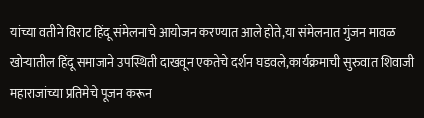यांच्या वतीने विराट हिंदू संमेलनाचे आयोजन करण्यात आले होते,या संमेलनात गुंजन मावळ खोऱ्यातील हिंदू समाजाने उपस्थिती दाखवून एकतेचे दर्शन घडवले,कार्यक्रमाची सुरुवात शिवाजी महाराजांच्या प्रतिमेचे पूजन करून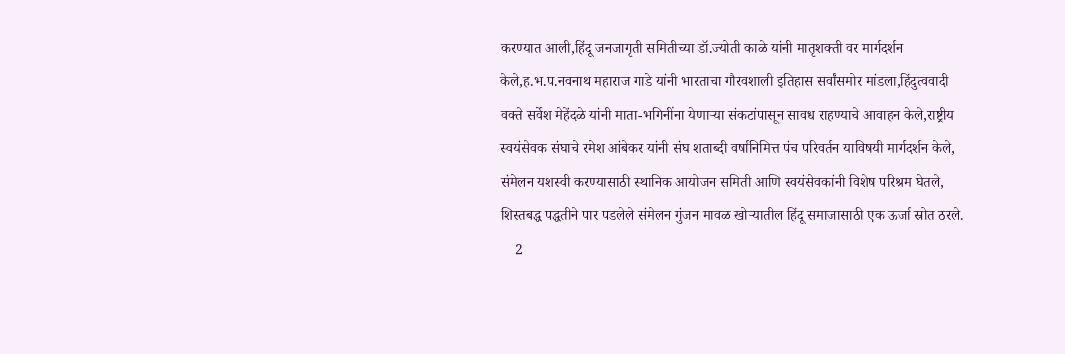करण्यात आली,हिंदू जनजागृती समितीच्या डॉ.ज्योती काळे यांनी मातृशक्ती वर मार्गदर्शन केले,ह.भ.प.नवनाथ महाराज गाडे यांनी भारताचा गौरवशाली इतिहास सर्वांसमोर मांडला,हिंदुत्ववादी वक्ते सर्वेश मेहेंदळे यांनी माता-भगिनींना येणाऱ्या संकटांपासून सावध राहण्याचे आवाहन केले,राष्ट्रीय स्वयंसेवक संघाचे रमेश आंबेकर यांनी संघ शताब्दी वर्षानिमित्त पंच परिवर्तन याविषयी मार्गदर्शन केले, संमेलन यशस्वी करण्यासाठी स्थानिक आयोजन समिती आणि स्वयंसेवकांनी विशेष परिश्रम घेतले, शिस्तबद्ध पद्धतीने पार पडलेले संमेलन गुंजन मावळ खोऱ्यातील हिंदू समाजासाठी एक ऊर्जा स्रोत ठरले.
    2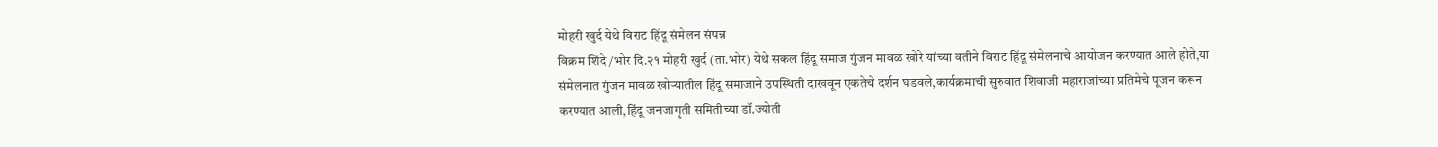मोहरी खुर्द येथे विराट हिंदू संमेलन संपन्न
विक्रम शिंदे /भोर दि.२१ मोहरी खुर्द (ता.भोर) येथे सकल हिंदू समाज गुंजन मावळ खोरे यांच्या वतीने विराट हिंदू संमेलनाचे आयोजन करण्यात आले होते,या संमेलनात गुंजन मावळ खोऱ्यातील हिंदू समाजाने उपस्थिती दाखवून एकतेचे दर्शन घडवले,कार्यक्रमाची सुरुवात शिवाजी महाराजांच्या प्रतिमेचे पूजन करून करण्यात आली,हिंदू जनजागृती समितीच्या डॉ.ज्योती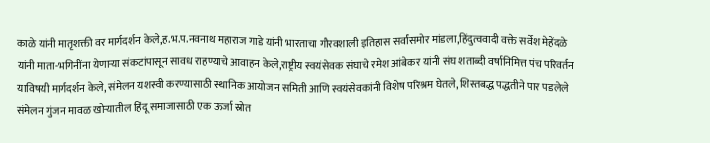काळे यांनी मातृशक्ती वर मार्गदर्शन केले,ह.भ.प.नवनाथ महाराज गाडे यांनी भारताचा गौरवशाली इतिहास सर्वांसमोर मांडला,हिंदुत्ववादी वक्ते सर्वेश मेहेंदळे यांनी माता-भगिनींना येणाऱ्या संकटांपासून सावध राहण्याचे आवाहन केले,राष्ट्रीय स्वयंसेवक संघाचे रमेश आंबेकर यांनी संघ शताब्दी वर्षानिमित्त पंच परिवर्तन याविषयी मार्गदर्शन केले, संमेलन यशस्वी करण्यासाठी स्थानिक आयोजन समिती आणि स्वयंसेवकांनी विशेष परिश्रम घेतले, शिस्तबद्ध पद्धतीने पार पडलेले संमेलन गुंजन मावळ खोऱ्यातील हिंदू समाजासाठी एक ऊर्जा स्रोत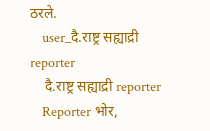ठरले.
    user_दै.राष्ट्र सह्याद्री  reporter
    दै.राष्ट्र सह्याद्री reporter
    Reporter भोर,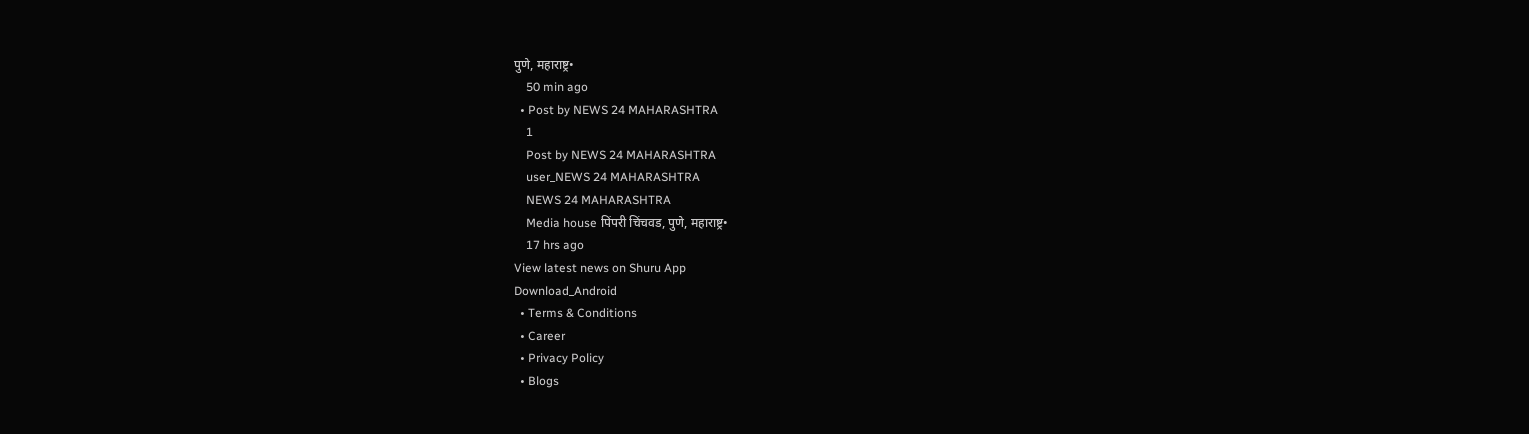पुणे, महाराष्ट्र•
    50 min ago
  • Post by NEWS 24 MAHARASHTRA
    1
    Post by NEWS 24 MAHARASHTRA
    user_NEWS 24 MAHARASHTRA
    NEWS 24 MAHARASHTRA
    Media house पिंपरी चिंचवड, पुणे, महाराष्ट्र•
    17 hrs ago
View latest news on Shuru App
Download_Android
  • Terms & Conditions
  • Career
  • Privacy Policy
  • Blogs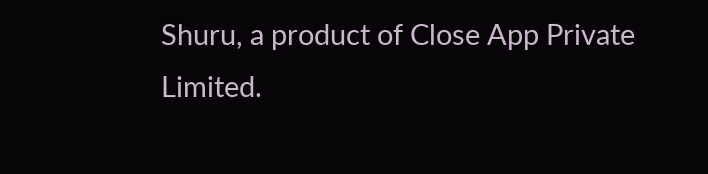Shuru, a product of Close App Private Limited.